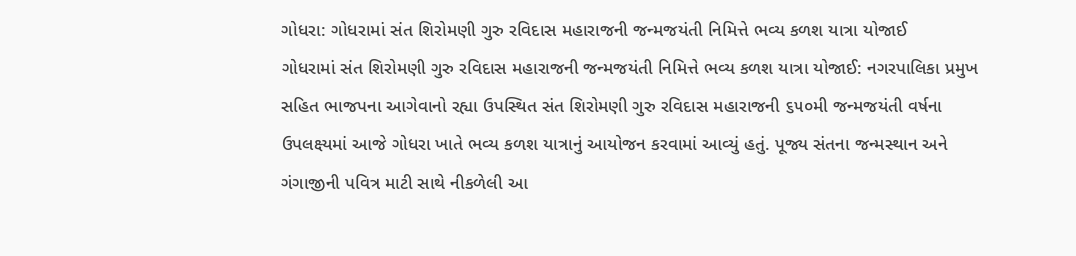ગોધરા: ગોધરામાં સંત શિરોમણી ગુરુ રવિદાસ મહારાજની જન્મજયંતી નિમિત્તે ભવ્ય કળશ યાત્રા યોજાઈ
ગોધરામાં સંત શિરોમણી ગુરુ રવિદાસ મહારાજની જન્મજયંતી નિમિત્તે ભવ્ય કળશ યાત્રા યોજાઈ: નગરપાલિકા પ્રમુખ સહિત ભાજપના આગેવાનો રહ્યા ઉપસ્થિત સંત શિરોમણી ગુરુ રવિદાસ મહારાજની ૬૫૦મી જન્મજયંતી વર્ષના ઉપલક્ષ્યમાં આજે ગોધરા ખાતે ભવ્ય કળશ યાત્રાનું આયોજન કરવામાં આવ્યું હતું. પૂજ્ય સંતના જન્મસ્થાન અને ગંગાજીની પવિત્ર માટી સાથે નીકળેલી આ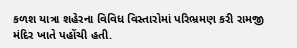કળશ યાત્રા શહેરના વિવિધ વિસ્તારોમાં પરિભ્રમણ કરી રામજી મંદિર ખાતે પહોંચી હતી.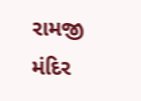રામજી મંદિર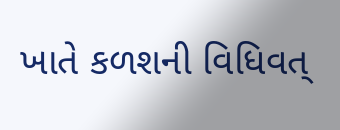ખાતે કળશની વિધિવત્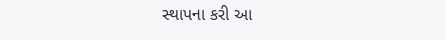સ્થાપના કરી આ